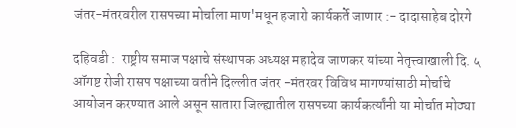जंतर-मंतरवरील रासपच्या मोर्चाला माण'मधून हजारो कार्यकर्ते जाणार :- दादासाहेब दोरगे

दहिवडी :  राष्ट्रीय समाज पक्षाचे संस्थापक अध्यक्ष महादेव जाणकर यांच्या नेतृत्त्वाखाली दि. ५ ऑगष्ट रोजी रासप पक्षाच्या वतीने दिल्लीत जंतर -मंतरवर विविध मागण्यांसाठी मोर्चाचे आयोजन करण्यात आले असून सातारा जिल्ह्यातील रासपच्या कार्यकर्त्यांनी या मोर्चात मोठ्या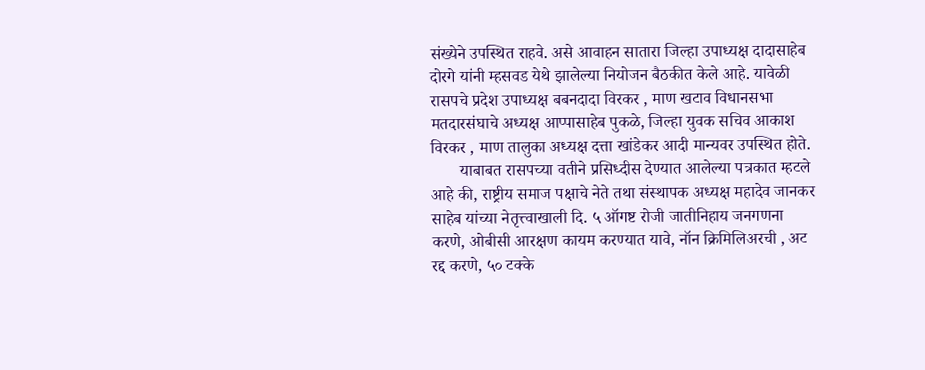संख्येने उपस्थित राहवे. असे आवाहन सातारा जिल्हा उपाध्यक्ष दादासाहेब दोरगे यांनी म्हसवड येथे झालेल्या नियोजन बैठकीत केले आहे. यावेळी रासपचे प्रदेश उपाध्यक्ष बबनदादा विरकर , माण खटाव विधानसभा मतदारसंघाचे अध्यक्ष आप्पासाहेब पुकळे, जिल्हा युवक सचिव आकाश विरकर , माण तालुका अध्यक्ष दत्ता खांडेकर आदी मान्यवर उपस्थित होते.
       याबाबत रासपच्या वतीने प्रसिध्दीस देण्यात आलेल्या पत्रकात म्हटले आहे की, राष्ट्रीय समाज पक्षाचे नेते तथा संस्थापक अध्यक्ष महादेव जानकर साहेब यांच्या नेतृत्त्वाखाली दि. ५ ऑगष्ट रोजी जातीनिहाय जनगणना करणे, ओबीसी आरक्षण कायम करण्यात यावे, नॉन क्रिमिलिअरची , अट रद्द करणे, ५० टक्के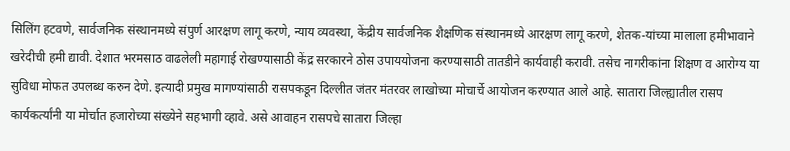सिलिंग हटवणे, सार्वजनिक संस्थानमध्ये संपुर्ण आरक्षण लागू करणे, न्याय व्यवस्था, केंद्रीय सार्वजनिक शैक्षणिक संस्थानमध्ये आरक्षण लागू करणे, शेतक-यांच्या मालाला हमीभावाने खरेदीची हमी द्यावी. देशात भरमसाठ वाढलेली महागाई रोखण्यासाठी केंद्र सरकारने ठोस उपाययोजना करण्यासाठी तातडीने कार्यवाही करावी. तसेच नागरीकांना शिक्षण व आरोग्य या सुविधा मोफत उपलब्ध करुन देणे. इत्यादी प्रमुख मागण्यांसाठी रासपकडून दिल्लीत जंतर मंतरवर लाखोच्या मोचार्चे आयोजन करण्यात आले आहे. सातारा जिल्ह्यातील रासप कार्यकर्त्यांनी या मोर्चात हजारोच्या संख्येने सहभागी व्हावे. असे आवाहन रासपचे सातारा जिल्हा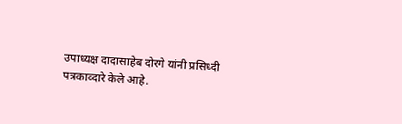उपाध्यक्ष दादासाहेब दोरगे यांनी प्रसिध्दी पत्रकाव्दारे केले आहे.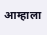आम्हाला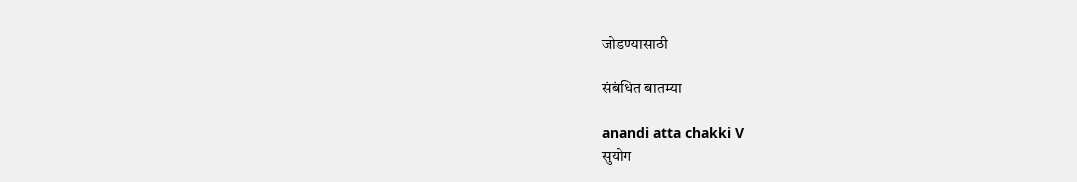जोडण्यासाठी

संबंधित बातम्या

anandi atta chakki V
सुयोग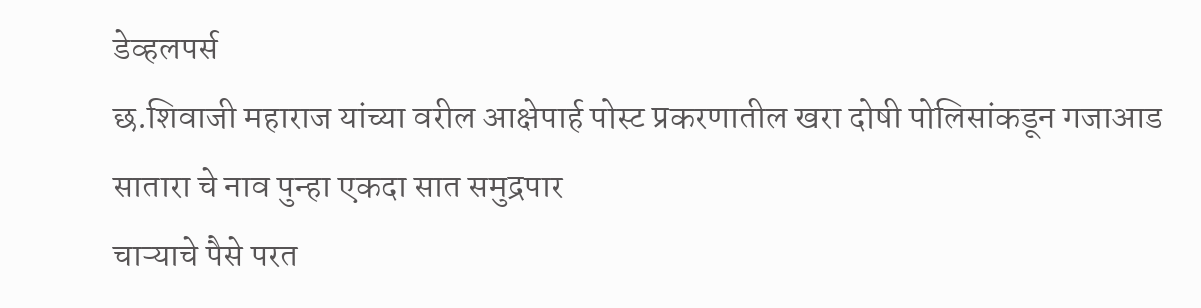डेव्हलपर्स
छ.शिवाजी महाराज यांच्या वरील आक्षेपार्ह पोस्ट प्रकरणातील खरा दोषी पोलिसांकडून गजाआड
सातारा चे नाव पुन्हा एकदा सात समुद्रपार
चाऱ्याचे पैसे परत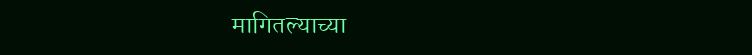मागितल्याच्या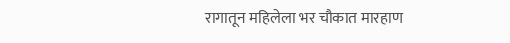रागातून महिलेला भर चौकात मारहाण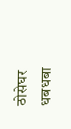ठोसेघर धबधबा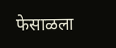फेसाळला